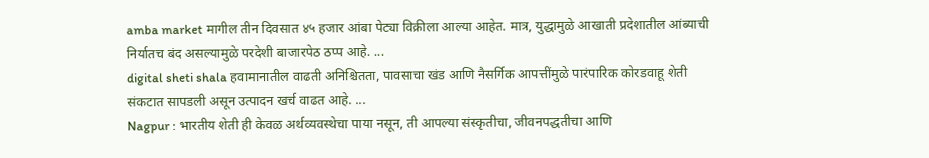amba market मागील तीन दिवसात ४५ हजार आंबा पेट्या विक्रीला आल्या आहेत. मात्र, युद्धामुळे आखाती प्रदेशातील आंब्याची निर्यातच बंद असल्यामुळे परदेशी बाजारपेठ ठप्प आहे. ...
digital sheti shala हवामानातील वाढती अनिश्चितता, पावसाचा खंड आणि नैसर्गिक आपत्तींमुळे पारंपारिक कोरडवाहू शेती संकटात सापडली असून उत्पादन खर्च वाढत आहे. ...
Nagpur : भारतीय शेती ही केवळ अर्थव्यवस्थेचा पाया नसून, ती आपल्या संस्कृतीचा, जीवनपद्धतीचा आणि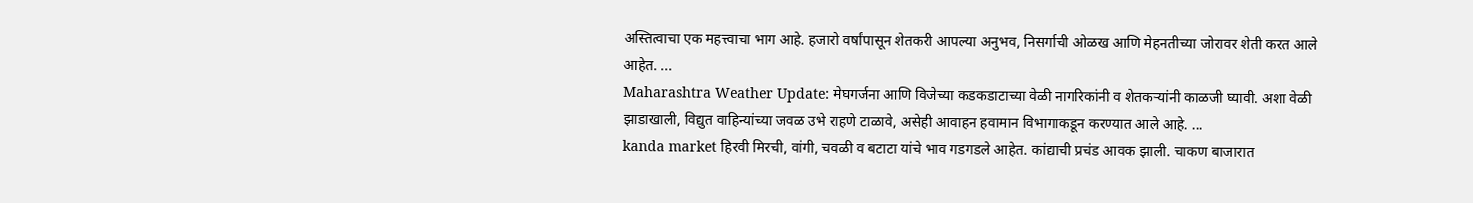अस्तित्वाचा एक महत्त्वाचा भाग आहे. हजारो वर्षांपासून शेतकरी आपल्या अनुभव, निसर्गाची ओळख आणि मेहनतीच्या जोरावर शेती करत आले आहेत. ...
Maharashtra Weather Update: मेघगर्जना आणि विजेच्या कडकडाटाच्या वेळी नागरिकांनी व शेतकऱ्यांनी काळजी घ्यावी. अशा वेळी झाडाखाली, विद्युत वाहिन्यांच्या जवळ उभे राहणे टाळावे, असेही आवाहन हवामान विभागाकडून करण्यात आले आहे. ...
kanda market हिरवी मिरची, वांगी, चवळी व बटाटा यांचे भाव गडगडले आहेत. कांद्याची प्रचंड आवक झाली. चाकण बाजारात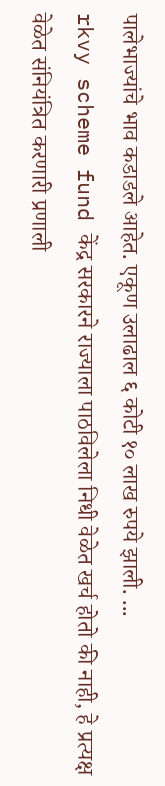पालेभाज्यांचे भाव कडाडले आहेत. एकूण उलाढाल ६ कोटी १० लाख रुपये झाली. ...
rkvy scheme fund केंद्र सरकारने राज्याला पाठविलेला निधी वेळेत खर्च होतो की नाही, हे प्रत्यक्ष वेळेत संनियंत्रित करणारी प्रणाली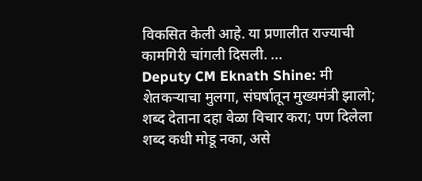विकसित केली आहे. या प्रणालीत राज्याची कामगिरी चांगली दिसली. ...
Deputy CM Eknath Shine: मी शेतकऱ्याचा मुलगा, संघर्षातून मुख्यमंत्री झालो; शब्द देताना दहा वेळा विचार करा; पण दिलेला शब्द कधी मोडू नका, असे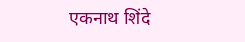एकनाथ शिंदे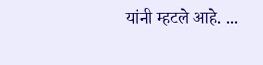यांनी म्हटले आहे. ...